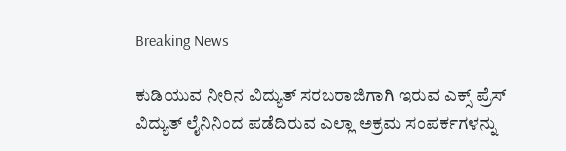Breaking News

ಕುಡಿಯುವ ನೀರಿನ ವಿದ್ಯುತ್ ಸರಬರಾಜಿಗಾಗಿ ಇರುವ ಎಕ್ಸ್ ಪ್ರೆಸ್ ವಿದ್ಯುತ್ ಲೈನಿನಿಂದ ಪಡೆದಿರುವ ಎಲ್ಲಾ ಅಕ್ರಮ ಸಂಪರ್ಕಗಳನ್ನು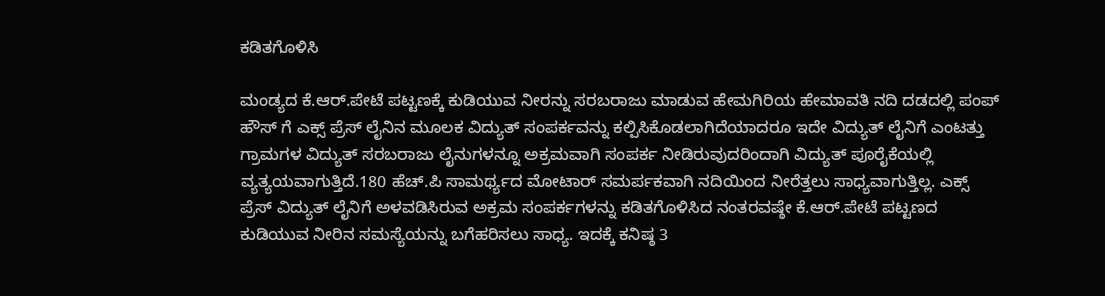ಕಡಿತಗೊಳಿಸಿ

ಮಂಡ್ಯದ ಕೆ.ಆರ್.ಪೇಟೆ ಪಟ್ಟಣಕ್ಕೆ ಕುಡಿಯುವ ನೀರನ್ನು ಸರಬರಾಜು ಮಾಡುವ ಹೇಮಗಿರಿಯ ಹೇಮಾವತಿ ನದಿ ದಡದಲ್ಲಿ ಪಂಪ್ ಹೌಸ್ ಗೆ ಎಕ್ಸ್ ಪ್ರೆಸ್ ಲೈನಿನ ಮೂಲಕ ವಿದ್ಯುತ್ ಸಂಪರ್ಕವನ್ನು ಕಲ್ಪಿಸಿಕೊಡಲಾಗಿದೆಯಾದರೂ ಇದೇ ವಿದ್ಯುತ್ ಲೈನಿಗೆ ಎಂಟತ್ತು ಗ್ರಾಮಗಳ ವಿದ್ಯುತ್ ಸರಬರಾಜು ಲೈನುಗಳನ್ನೂ ಅಕ್ರಮವಾಗಿ ಸಂಪರ್ಕ ನೀಡಿರುವುದರಿಂದಾಗಿ ವಿದ್ಯುತ್ ಪೂರೈಕೆಯಲ್ಲಿ ವ್ಯತ್ಯಯವಾಗುತ್ತಿದೆ.180 ಹೆಚ್.ಪಿ ಸಾಮರ್ಥ್ಯದ ಮೋಟಾರ್ ಸಮರ್ಪಕವಾಗಿ ನದಿಯಿಂದ ನೀರೆತ್ತಲು ಸಾಧ್ಯವಾಗುತ್ತಿಲ್ಲ. ಎಕ್ಸ್ ಪ್ರೆಸ್ ವಿದ್ಯುತ್ ಲೈನಿಗೆ ಅಳವಡಿಸಿರುವ ಅಕ್ರಮ ಸಂಪರ್ಕಗಳನ್ನು ಕಡಿತಗೊಳಿಸಿದ ನಂತರವಷ್ಠೇ ಕೆ.ಆರ್.ಪೇಟೆ ಪಟ್ಟಣದ ಕುಡಿಯುವ ನೀರಿನ ಸಮಸ್ಯೆಯನ್ನು ಬಗೆಹರಿಸಲು ಸಾಧ್ಯ. ಇದಕ್ಕೆ ಕನಿಷ್ಠ 3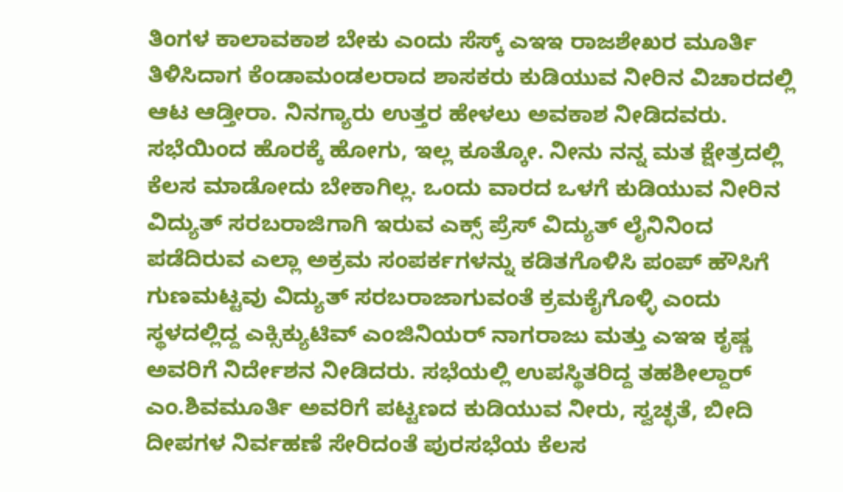ತಿಂಗಳ ಕಾಲಾವಕಾಶ ಬೇಕು ಎಂದು ಸೆಸ್ಕ್ ಎಇಇ ರಾಜಶೇಖರ ಮೂರ್ತಿ ತಿಳಿಸಿದಾಗ ಕೆಂಡಾಮಂಡಲರಾದ ಶಾಸಕರು ಕುಡಿಯುವ ನೀರಿನ ವಿಚಾರದಲ್ಲಿ ಆಟ ಆಡ್ತೀರಾ. ನಿನಗ್ಯಾರು ಉತ್ತರ ಹೇಳಲು ಅವಕಾಶ ನೀಡಿದವರು. ಸಭೆಯಿಂದ ಹೊರಕ್ಕೆ ಹೋಗು‌, ಇಲ್ಲ ಕೂತ್ಕೋ. ನೀನು ನನ್ನ ಮತ ಕ್ಷೇತ್ರದಲ್ಲಿ ಕೆಲಸ ಮಾಡೋದು ಬೇಕಾಗಿಲ್ಲ. ಒಂದು ವಾರದ ಒಳಗೆ ಕುಡಿಯುವ ನೀರಿನ ವಿದ್ಯುತ್ ಸರಬರಾಜಿಗಾಗಿ ಇರುವ ಎಕ್ಸ್ ಪ್ರೆಸ್ ವಿದ್ಯುತ್ ಲೈನಿನಿಂದ ಪಡೆದಿರುವ ಎಲ್ಲಾ ಅಕ್ರಮ ಸಂಪರ್ಕಗಳನ್ನು ಕಡಿತಗೊಳಿಸಿ ಪಂಪ್ ಹೌಸಿಗೆ ಗುಣಮಟ್ಟವು ವಿದ್ಯುತ್ ಸರಬರಾಜಾಗುವಂತೆ ಕ್ರಮಕೈಗೊಳ್ಳಿ ಎಂದು ಸ್ಥಳದಲ್ಲಿದ್ದ ಎಕ್ಸಿಕ್ಯುಟಿವ್ ಎಂಜಿನಿಯರ್ ನಾಗರಾಜು ಮತ್ತು ಎಇಇ ಕೃಷ್ಣ ಅವರಿಗೆ ನಿರ್ದೇಶನ ನೀಡಿದರು. ಸಭೆಯಲ್ಲಿ ಉಪಸ್ಥಿತರಿದ್ದ ತಹಶೀಲ್ದಾರ್ ಎಂ.ಶಿವಮೂರ್ತಿ ಅವರಿಗೆ ಪಟ್ಟಣದ ಕುಡಿಯುವ ನೀರು, ಸ್ವಚ್ಛತೆ, ಬೀದಿ ದೀಪಗಳ ನಿರ್ವಹಣೆ ಸೇರಿದಂತೆ ಪುರಸಭೆಯ ಕೆಲಸ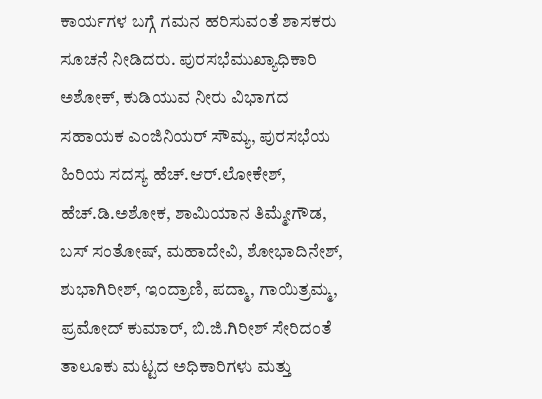ಕಾರ್ಯಗಳ ಬಗ್ಗೆ ಗಮನ ಹರಿಸುವಂತೆ ಶಾಸಕರು ಸೂಚನೆ ನೀಡಿದರು. ಪುರಸಭೆಮುಖ್ಯಾಧಿಕಾರಿ ಅಶೋಕ್, ಕುಡಿಯುವ ನೀರು ವಿಭಾಗದ ಸಹಾಯಕ ಎಂಜಿನಿಯರ್ ಸೌಮ್ಯ, ಪುರಸಭೆಯ ಹಿರಿಯ ಸದಸ್ಯ ಹೆಚ್.ಆರ್.ಲೋಕೇಶ್, ಹೆಚ್.ಡಿ.ಅಶೋಕ, ಶಾಮಿಯಾನ ತಿಮ್ಮೇಗೌಡ, ಬಸ್ ಸಂತೋಷ್, ಮಹಾದೇವಿ, ಶೋಭಾದಿನೇಶ್, ಶುಭಾಗಿರೀಶ್, ಇಂದ್ರಾಣಿ, ಪದ್ಮಾ, ಗಾಯಿತ್ರಮ್ಮ, ಪ್ರಮೋದ್ ಕುಮಾರ್, ಬಿ.ಜಿ.ಗಿರೀಶ್ ಸೇರಿದಂತೆ ತಾಲೂಕು ಮಟ್ಟದ ಅಧಿಕಾರಿಗಳು ಮತ್ತು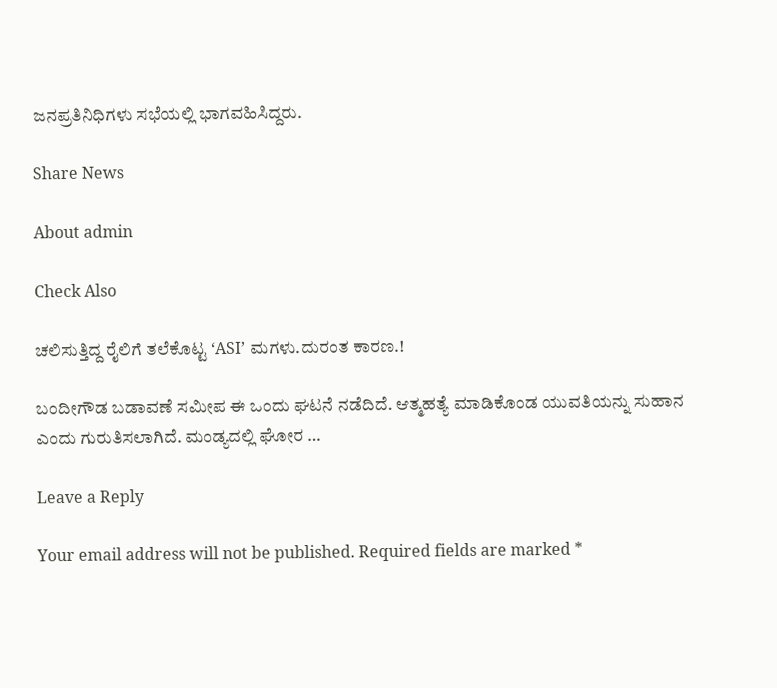ಜನಪ್ರತಿನಿಧಿಗಳು ಸಭೆಯಲ್ಲಿ ಭಾಗವಹಿಸಿದ್ದರು.

Share News

About admin

Check Also

ಚಲಿಸುತ್ತಿದ್ದ ರೈಲಿಗೆ ತಲೆಕೊಟ್ಟ ‘ASI’ ಮಗಳು.ದುರಂತ ಕಾರಣ.!

ಬಂದೀಗೌಡ ಬಡಾವಣೆ ಸಮೀಪ ಈ ಒಂದು ಘಟನೆ ನಡೆದಿದೆ. ಆತ್ಮಹತ್ಯೆ ಮಾಡಿಕೊಂಡ ಯುವತಿಯನ್ನು ಸುಹಾನ ಎಂದು ಗುರುತಿಸಲಾಗಿದೆ. ಮಂಡ್ಯದಲ್ಲಿ ಘೋರ …

Leave a Reply

Your email address will not be published. Required fields are marked *